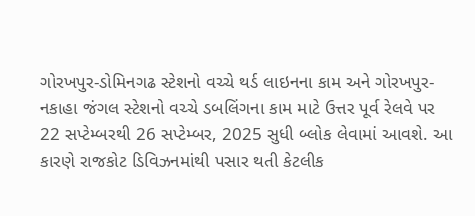ગોરખપુર-ડોમિનગઢ સ્ટેશનો વચ્ચે થર્ડ લાઇનના કામ અને ગોરખપુર-નકાહા જંગલ સ્ટેશનો વચ્ચે ડબલિંગના કામ માટે ઉત્તર પૂર્વ રેલવે પર 22 સપ્ટેમ્બરથી 26 સપ્ટેમ્બર, 2025 સુધી બ્લોક લેવામાં આવશે. આ કારણે રાજકોટ ડિવિઝનમાંથી પસાર થતી કેટલીક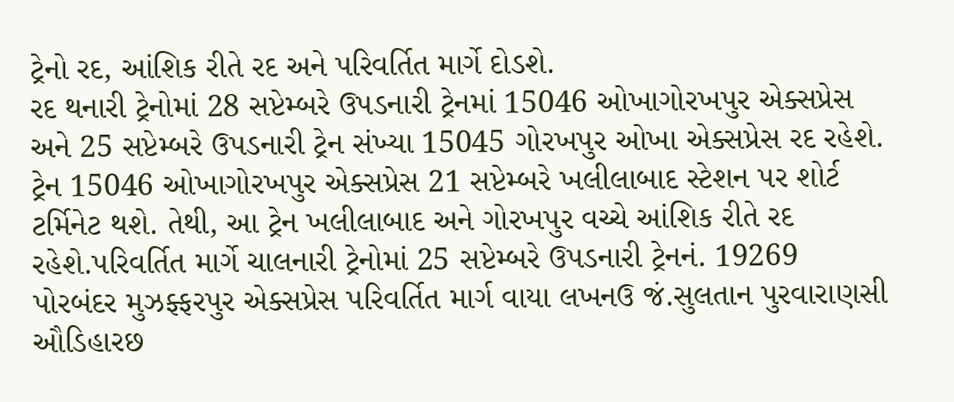ટ્રેનો રદ, આંશિક રીતે રદ અને પરિવર્તિત માર્ગે દોડશે.
રદ થનારી ટ્રેનોમાં 28 સપ્ટેમ્બરે ઉપડનારી ટ્રેનમાં 15046 ઓખાગોરખપુર એક્સપ્રેસ અને 25 સપ્ટેમ્બરે ઉપડનારી ટ્રેન સંખ્યા 15045 ગોરખપુર ઓખા એક્સપ્રેસ રદ રહેશે. ટ્રેન 15046 ઓખાગોરખપુર એક્સપ્રેસ 21 સપ્ટેમ્બરે ખલીલાબાદ સ્ટેશન પર શોર્ટ ટર્મિનેટ થશે. તેથી, આ ટ્રેન ખલીલાબાદ અને ગોરખપુર વચ્ચે આંશિક રીતે રદ રહેશે.પરિવર્તિત માર્ગે ચાલનારી ટ્રેનોમાં 25 સપ્ટેમ્બરે ઉપડનારી ટ્રેનનં. 19269 પોરબંદર મુઝફ્ફરપુર એક્સપ્રેસ પરિવર્તિત માર્ગ વાયા લખનઉ જં.સુલતાન પુરવારાણસી ઔડિહારછ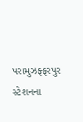પરામુઝફ્ફરપુર સ્ટેશનના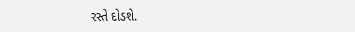રસ્તે દોડશે.